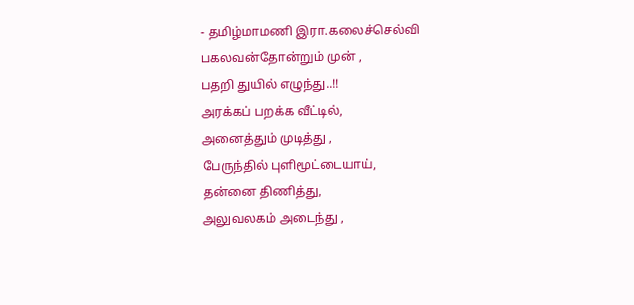- தமிழ்மாமணி இரா.கலைச்செல்வி
பகலவன்தோன்றும் முன் ,
பதறி துயில் எழுந்து..!!
அரக்கப் பறக்க வீட்டில்,
அனைத்தும் முடித்து ,
பேருந்தில் புளிமூட்டையாய்,
தன்னை திணித்து,
அலுவலகம் அடைந்து ,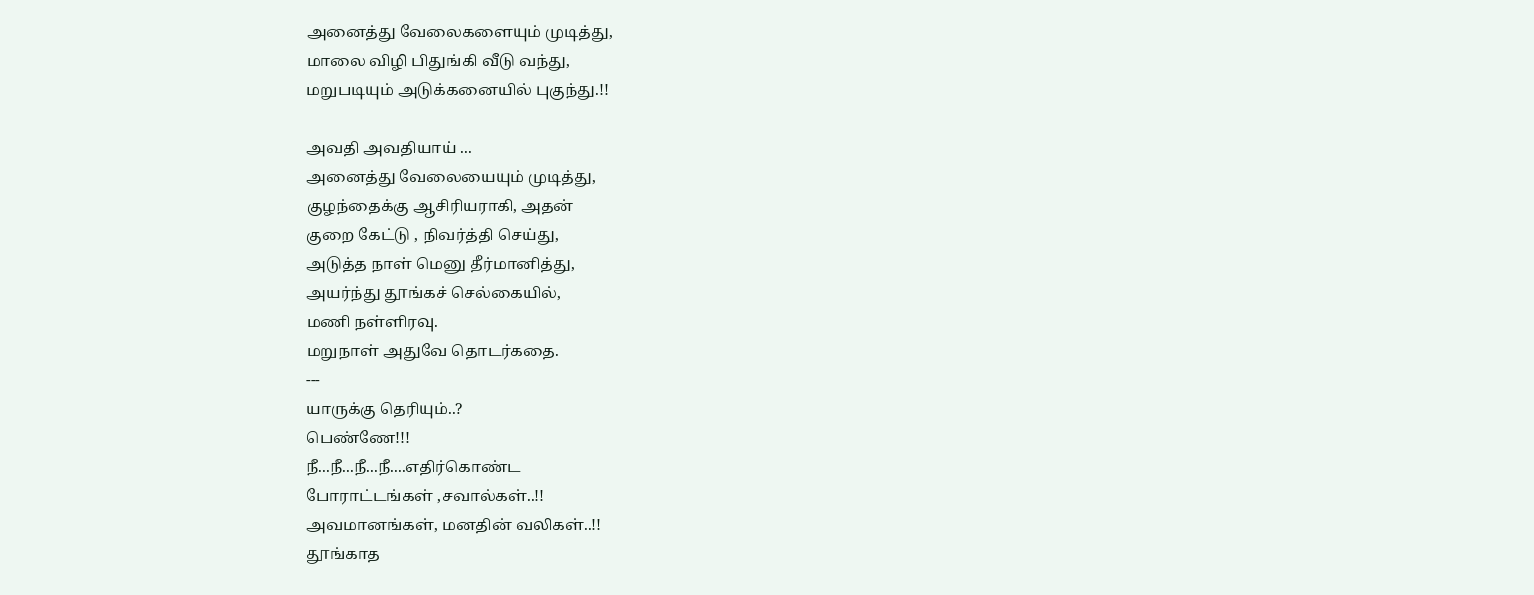அனைத்து வேலைகளையும் முடித்து,
மாலை விழி பிதுங்கி வீடு வந்து,
மறுபடியும் அடுக்கனையில் புகுந்து.!!

அவதி அவதியாய் ...
அனைத்து வேலையையும் முடித்து,
குழந்தைக்கு ஆசிரியராகி, அதன்
குறை கேட்டு , நிவர்த்தி செய்து,
அடுத்த நாள் மெனு தீர்மானித்து,
அயர்ந்து தூங்கச் செல்கையில்,
மணி நள்ளிரவு.
மறுநாள் அதுவே தொடர்கதை.
---
யாருக்கு தெரியும்..?
பெண்ணே!!!
நீ...நீ...நீ...நீ....எதிர்கொண்ட
போராட்டங்கள் ,சவால்கள்..!!
அவமானங்கள், மனதின் வலிகள்..!!
தூங்காத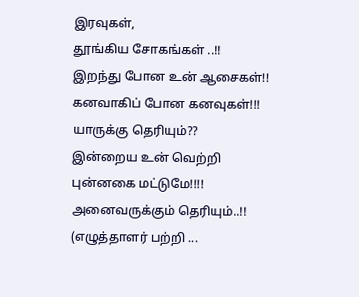இரவுகள்,
தூங்கிய சோகங்கள் ..!!
இறந்து போன உன் ஆசைகள்!!
கனவாகிப் போன கனவுகள்!!!
யாருக்கு தெரியும்??
இன்றைய உன் வெற்றி
புன்னகை மட்டுமே!!!!
அனைவருக்கும் தெரியும்..!!
(எழுத்தாளர் பற்றி ...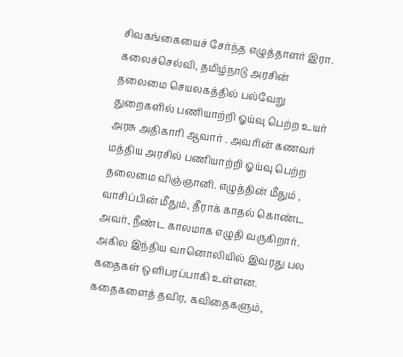சிவகங்கையைச் சேர்ந்த எழுத்தாளர் இரா. கலைச்செல்வி, தமிழ்நாடு அரசின் தலைமை செயலகத்தில் பல்வேறு துறைகளில் பணியாற்றி ஓய்வு பெற்ற உயர் அரசு அதிகாரி ஆவார் . அவரின் கணவர் மத்திய அரசில் பணியாற்றி ஓய்வு பெற்ற தலைமை விஞ்ஞானி. எழுத்தின் மீதும் , வாசிப்பின் மீதும், தீராக் காதல் கொண்ட அவர், நீண்ட காலமாக எழுதி வருகிறார். அகில இந்திய வானொலியில் இவரது பல கதைகள் ஒளிபரப்பாகி உள்ளன. கதைகளைத் தவிர, கவிதைகளும்,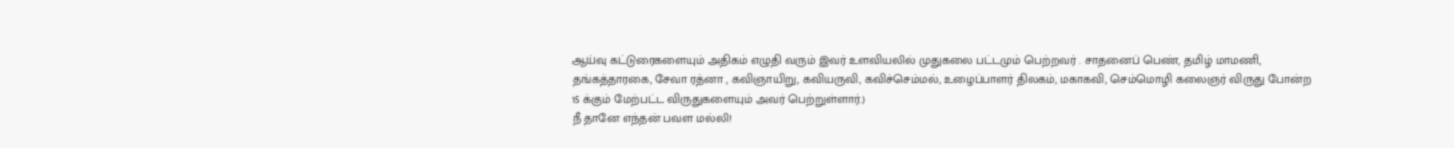ஆய்வு கட்டுரைகளையும் அதிகம் எழுதி வரும் இவர் உளவியலில் முதுகலை பட்டமும் பெற்றவர் . சாதனைப் பெண், தமிழ் மாமணி, தங்கத்தாரகை, சேவா ரத்னா , கவிஞாயிறு, கவியருவி, கவிச்செம்மல், உழைப்பாளர் திலகம், மகாகவி, செம்மொழி கலைஞர் விருது போன்ற 15 க்கும் மேற்பட்ட விருதுகளையும் அவர் பெற்றுள்ளார்.)
நீ தானே எந்தன் பவள மல்லி!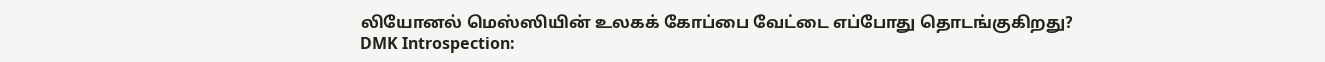லியோனல் மெஸ்ஸியின் உலகக் கோப்பை வேட்டை எப்போது தொடங்குகிறது?
DMK Introspection: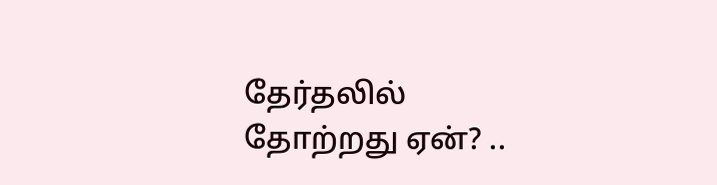தேர்தலில் தோற்றது ஏன்? ..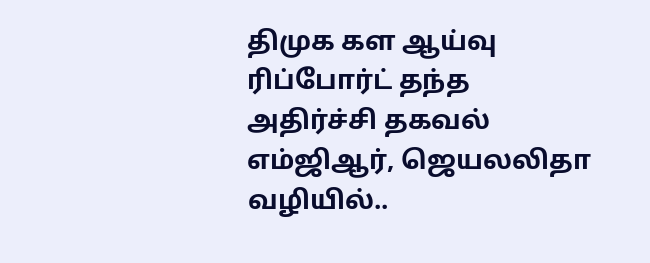திமுக கள ஆய்வு ரிப்போர்ட் தந்த அதிர்ச்சி தகவல்
எம்ஜிஆர், ஜெயலலிதா வழியில்..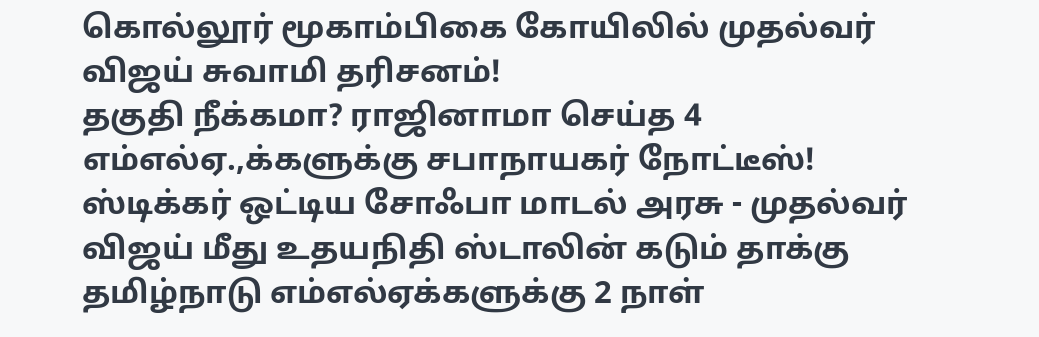கொல்லூர் மூகாம்பிகை கோயிலில் முதல்வர் விஜய் சுவாமி தரிசனம்!
தகுதி நீக்கமா? ராஜினாமா செய்த 4 எம்எல்ஏ.,க்களுக்கு சபாநாயகர் நோட்டீஸ்!
ஸ்டிக்கர் ஒட்டிய சோஃபா மாடல் அரசு - முதல்வர் விஜய் மீது உதயநிதி ஸ்டாலின் கடும் தாக்கு
தமிழ்நாடு எம்எல்ஏக்களுக்கு 2 நாள்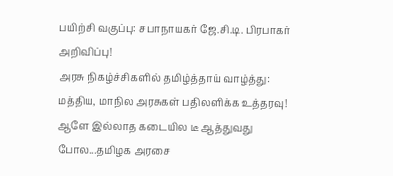பயிற்சி வகுப்பு: சபாநாயகர் ஜே.சி.டி. பிரபாகர் அறிவிப்பு!
அரசு நிகழ்ச்சிகளில் தமிழ்த்தாய் வாழ்த்து: மத்திய, மாநில அரசுகள் பதிலளிக்க உத்தரவு!
ஆளே இல்லாத கடையில டீ ஆத்துவது போல...தமிழக அரசை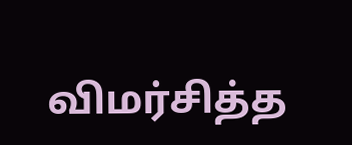விமர்சித்த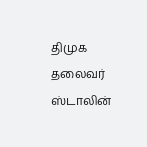திமுக தலைவர் ஸ்டாலின்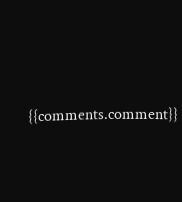{{comments.comment}}